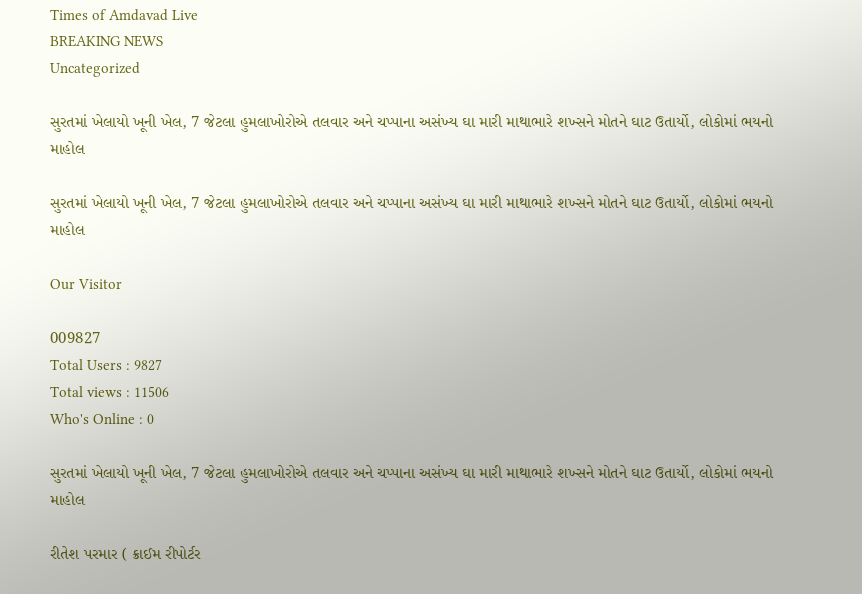Times of Amdavad Live
BREAKING NEWS
Uncategorized

સુરતમાં ખેલાયો ખૂની ખેલ, 7 જેટલા હુમલાખોરોએ તલવાર અને ચપ્પાના અસંખ્ય ઘા મારી માથાભારે શખ્સને મોતને ઘાટ ઉતાર્યો, લોકોમાં ભયનો માહોલ

સુરતમાં ખેલાયો ખૂની ખેલ, 7 જેટલા હુમલાખોરોએ તલવાર અને ચપ્પાના અસંખ્ય ઘા મારી માથાભારે શખ્સને મોતને ઘાટ ઉતાર્યો, લોકોમાં ભયનો માહોલ

Our Visitor

009827
Total Users : 9827
Total views : 11506
Who's Online : 0

સુરતમાં ખેલાયો ખૂની ખેલ, 7 જેટલા હુમલાખોરોએ તલવાર અને ચપ્પાના અસંખ્ય ઘા મારી માથાભારે શખ્સને મોતને ઘાટ ઉતાર્યો, લોકોમાં ભયનો માહોલ

રીતેશ પરમાર ( ક્રાઈમ રીપોર્ટર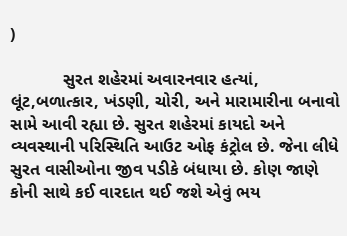)

           સુરત શહેરમાં અવારનવાર હત્યાં, લૂંટ,બળાત્કાર, ખંડણી, ચોરી, અને મારામારીના બનાવો  સામે આવી રહ્યા છે. સુરત શહેરમાં કાયદો અને વ્યવસ્થાની પરિસ્થિતિ આઉટ ઓફ કંટ્રોલ છે. જેના લીધે સુરત વાસીઓના જીવ પડીકે બંધાયા છે. કોણ જાણે કોની સાથે કઈ વારદાત થઈ જશે એવું ભય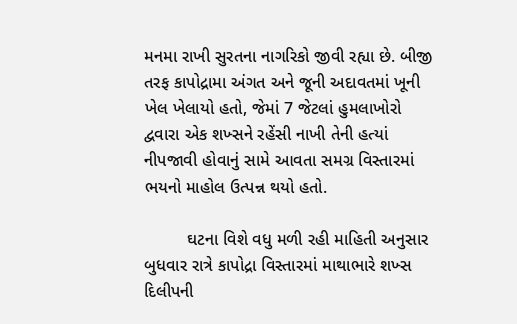મનમા રાખી સુરતના નાગરિકો જીવી રહ્યા છે. બીજી તરફ કાપોદ્રામા અંગત અને જૂની અદાવતમાં ખૂની ખેલ ખેલાયો હતો, જેમાં 7 જેટલાં હુમલાખોરો દ્વવારા એક શખ્સને રહેંસી નાખી તેની હત્યાં નીપજાવી હોવાનું સામે આવતા સમગ્ર વિસ્તારમાં ભયનો માહોલ ઉત્પન્ન થયો હતો.

         ઘટના વિશે વધુ મળી રહી માહિતી અનુસાર બુધવાર રાત્રે કાપોદ્રા વિસ્તારમાં માથાભારે શખ્સ દિલીપની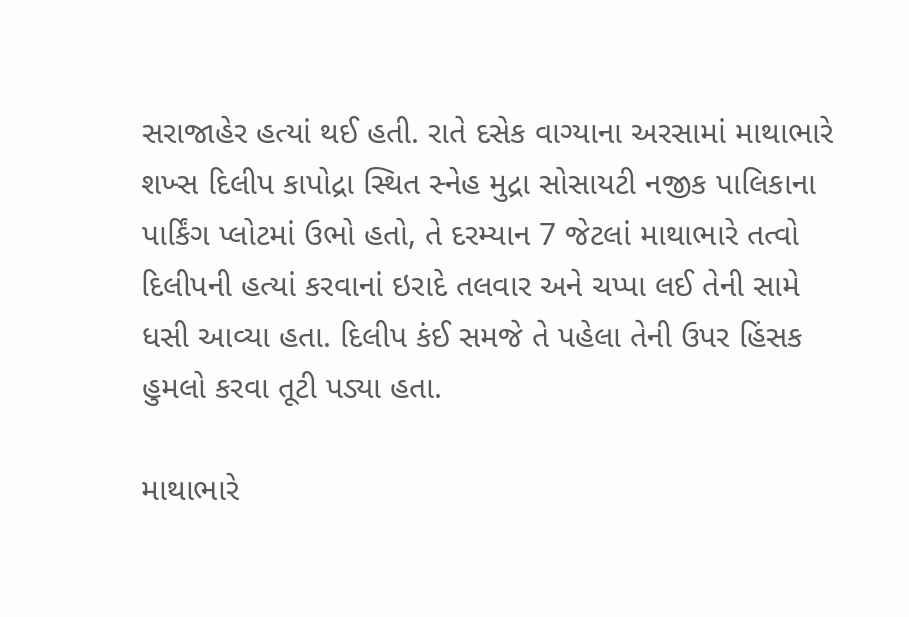સરાજાહેર હત્યાં થઈ હતી. રાતે દસેક વાગ્યાના અરસામાં માથાભારે શખ્સ દિલીપ કાપોદ્રા સ્થિત સ્નેહ મુદ્રા સોસાયટી નજીક પાલિકાના પાર્કિંગ પ્લોટમાં ઉભો હતો, તે દરમ્યાન 7 જેટલાં માથાભારે તત્વો દિલીપની હત્યાં કરવાનાં ઇરાદે તલવાર અને ચપ્પા લઈ તેની સામે ધસી આવ્યા હતા. દિલીપ કંઈ સમજે તે પહેલા તેની ઉપર હિંસક હુમલો કરવા તૂટી પડ્યા હતા.

માથાભારે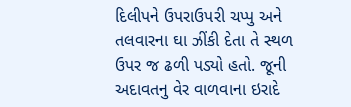દિલીપને ઉપરાઉપરી ચપ્પુ અને તલવારના ઘા ઝીંકી દેતા તે સ્થળ ઉપર જ ઢળી પડ્યો હતો. જૂની અદાવતનુ વેર વાળવાના ઇરાદે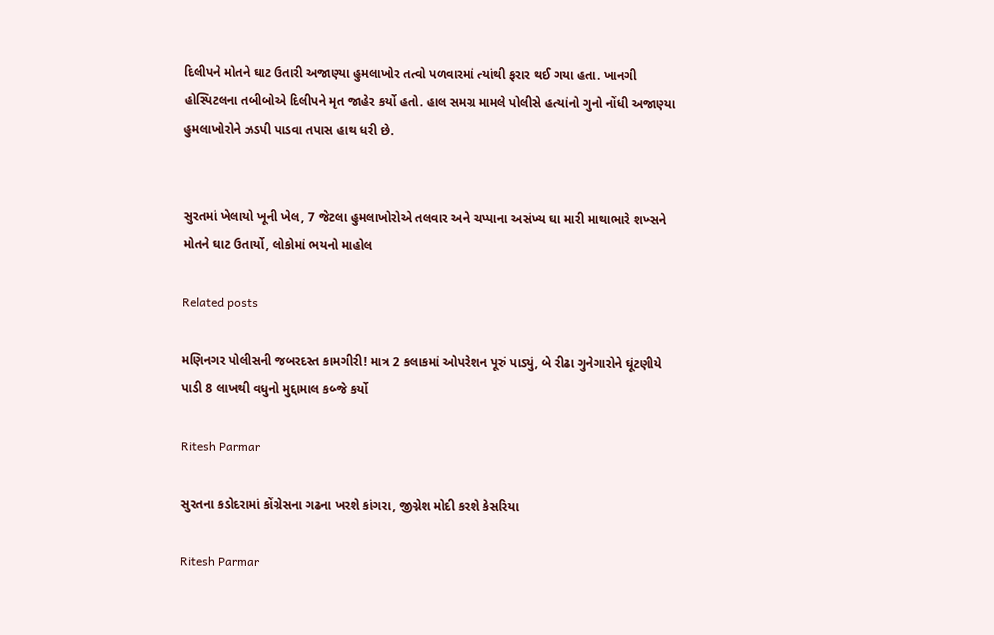દિલીપને મોતને ઘાટ ઉતારી અજાણ્યા હુમલાખોર તત્વો પળવારમાં ત્યાંથી ફરાર થઈ ગયા હતા. ખાનગી હોસ્પિટલના તબીબોએ દિલીપને મૃત જાહેર કર્યો હતો. હાલ સમગ્ર મામલે પોલીસે હત્યાંનો ગુનો નોંધી અજાણ્યા હુમલાખોરોને ઝડપી પાડવા તપાસ હાથ ધરી છે.


સુરતમાં ખેલાયો ખૂની ખેલ, 7 જેટલા હુમલાખોરોએ તલવાર અને ચપ્પાના અસંખ્ય ઘા મારી માથાભારે શખ્સને મોતને ઘાટ ઉતાર્યો, લોકોમાં ભયનો માહોલ

Related posts

મણિનગર પોલીસની જબરદસ્ત કામગીરી! માત્ર 2 કલાકમાં ઓપરેશન પૂરું પાડ્યું, બે રીઢા ગુનેગારોને ઘૂંટણીયે પાડી 8 લાખથી વધુનો મુદ્દામાલ કબ્જે કર્યો

Ritesh Parmar

સુરતના કડોદરામાં કોંગ્રેસના ગઢના ખરશે કાંગરા, જીગ્નેશ મોદી કરશે કેસરિયા

Ritesh Parmar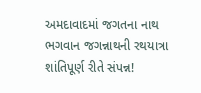અમદાવાદમાં જગતના નાથ ભગવાન જગન્નાથની રથયાત્રા શાંતિપૂર્ણ રીતે સંપન્ન!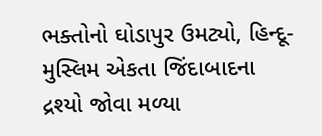ભક્તોનો ઘોડાપુર ઉમટ્યો, હિન્દૂ-મુસ્લિમ એકતા જિંદાબાદના દ્રશ્યો જોવા મળ્યા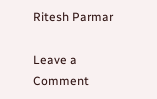Ritesh Parmar

Leave a Comment